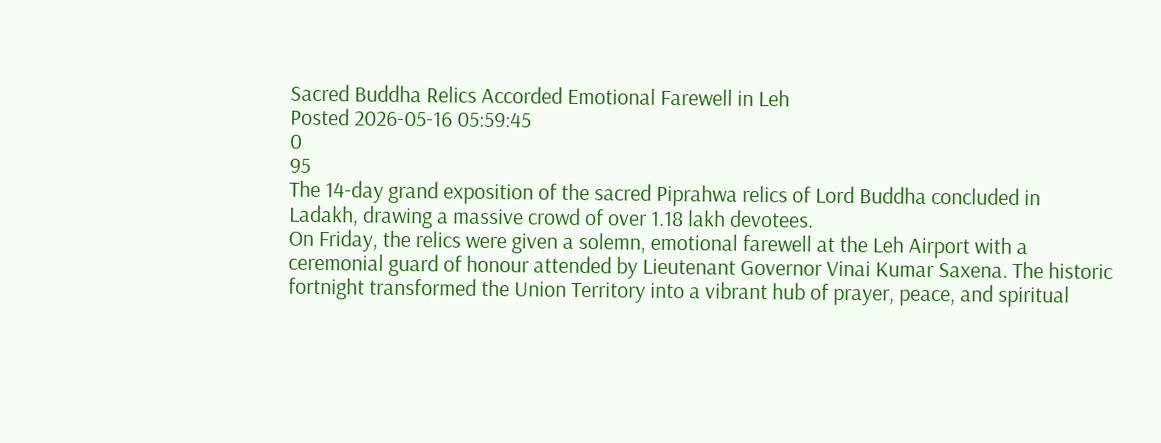Sacred Buddha Relics Accorded Emotional Farewell in Leh
Posted 2026-05-16 05:59:45
0
95
The 14-day grand exposition of the sacred Piprahwa relics of Lord Buddha concluded in Ladakh, drawing a massive crowd of over 1.18 lakh devotees.
On Friday, the relics were given a solemn, emotional farewell at the Leh Airport with a ceremonial guard of honour attended by Lieutenant Governor Vinai Kumar Saxena. The historic fortnight transformed the Union Territory into a vibrant hub of prayer, peace, and spiritual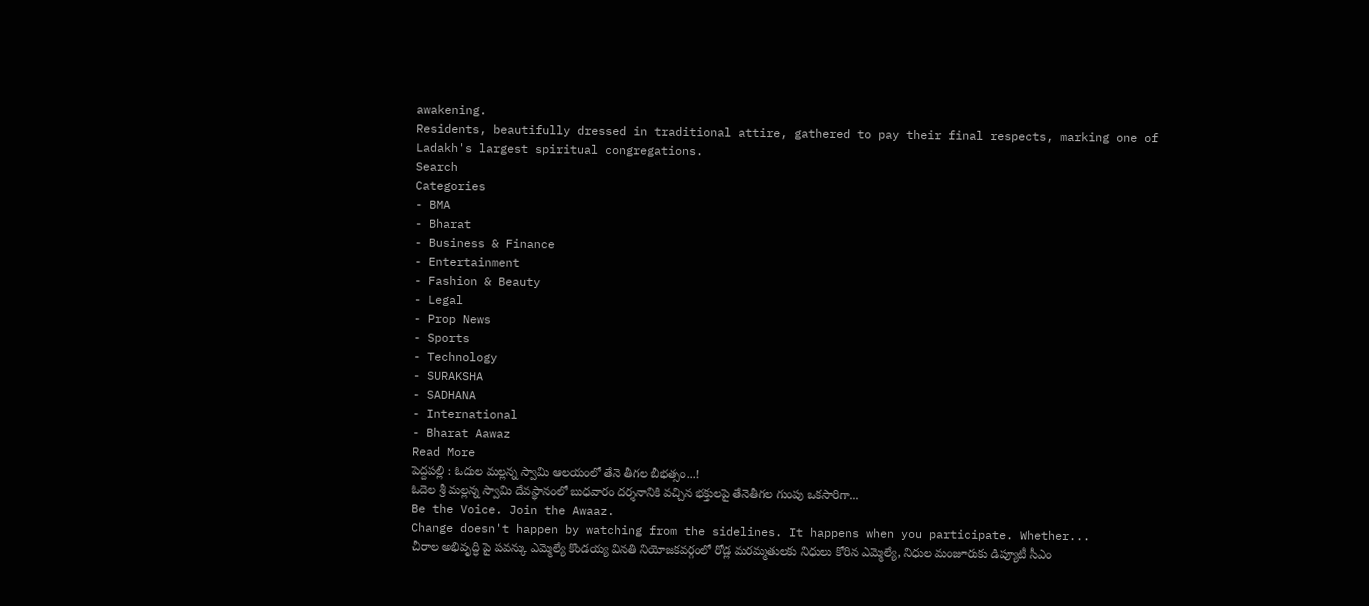awakening.
Residents, beautifully dressed in traditional attire, gathered to pay their final respects, marking one of Ladakh's largest spiritual congregations.
Search
Categories
- BMA
- Bharat
- Business & Finance
- Entertainment
- Fashion & Beauty
- Legal
- Prop News
- Sports
- Technology
- SURAKSHA
- SADHANA
- International
- Bharat Aawaz
Read More
పెద్దపల్లి : ఓదుల మల్లన్న స్వామి ఆలయంలో తేనె తీగల బీభత్సం...!
ఓదెల శ్రీ మల్లన్న స్వామి దేవస్థానంలో బుధవారం దర్శనానికి వచ్చిన భక్తులపై తేనెతీగల గుంపు ఒకసారిగా...
Be the Voice. Join the Awaaz.
Change doesn't happen by watching from the sidelines. It happens when you participate. Whether...
చీరాల అభివృద్ధి పై పవన్కు ఎమ్మెల్యే కొండయ్య వినతి నియోజకవర్గంలో రోడ్ల మరమ్మతులకు నిధులు కోరిన ఎమ్మెల్యే, నిధుల మంజూరుకు డిప్యూటీ సీఎం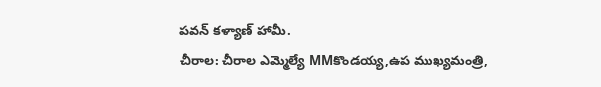పవన్ కళ్యాణ్ హామీ.
చీరాల: చీరాల ఎమ్మెల్యే MMకొండయ్య,ఉప ముఖ్యమంత్రి,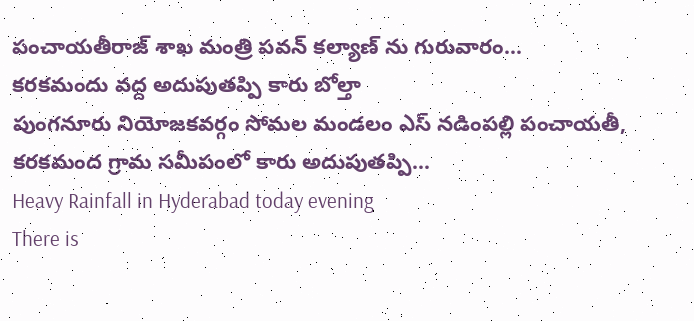పంచాయతీరాజ్ శాఖ మంత్రి పవన్ కల్యాణ్ ను గురువారం...
కరకమందు వద్ద అదుపుతప్పి కారు బోల్తా
పుంగనూరు నియోజకవర్గం సోమల మండలం ఎస్ నడింపల్లి పంచాయతీ, కరకమంద గ్రామ సమీపంలో కారు అదుపుతప్పి...
Heavy Rainfall in Hyderabad today evening
There is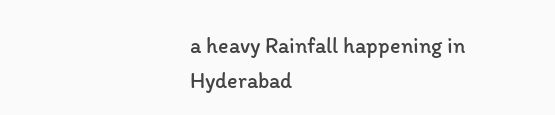a heavy Rainfall happening in Hyderabad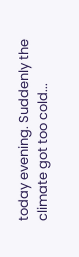today evening. Suddenly the climate got too cold...